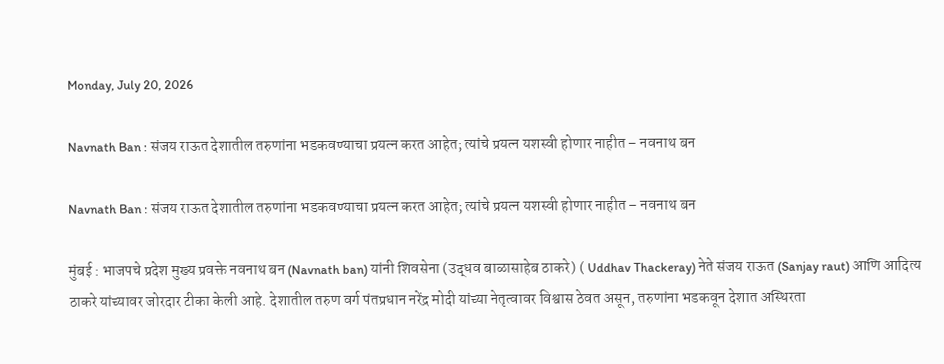Monday, July 20, 2026

Navnath Ban : संजय राऊत देशातील तरुणांना भडकवण्याचा प्रयत्न करत आहेत; त्यांचे प्रयत्न यशस्वी होणार नाहीत – नवनाथ बन

Navnath Ban : संजय राऊत देशातील तरुणांना भडकवण्याचा प्रयत्न करत आहेत; त्यांचे प्रयत्न यशस्वी होणार नाहीत – नवनाथ बन

मुंबई : भाजपचे प्रदेश मुख्य प्रवक्ते नवनाथ बन (Navnath ban) यांनी शिवसेना (उद्धव बाळासाहेब ठाकरे) ( Uddhav Thackeray) नेते संजय राऊत (Sanjay raut) आणि आदित्य ठाकरे यांच्यावर जोरदार टीका केली आहे. देशातील तरुण वर्ग पंतप्रधान नरेंद्र मोदी यांच्या नेतृत्वावर विश्वास ठेवत असून, तरुणांना भडकवून देशात अस्थिरता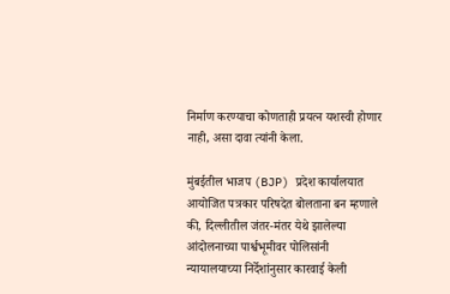निर्माण करण्याचा कोणताही प्रयत्न यशस्वी होणार नाही, असा दावा त्यांनी केला.

मुंबईतील भाजप (BJP) प्रदेश कार्यालयात आयोजित पत्रकार परिषदेत बोलताना बन म्हणाले की, दिल्लीतील जंतर-मंतर येथे झालेल्या आंदोलनाच्या पार्श्वभूमीवर पोलिसांनी न्यायालयाच्या निर्देशांनुसार कारवाई केली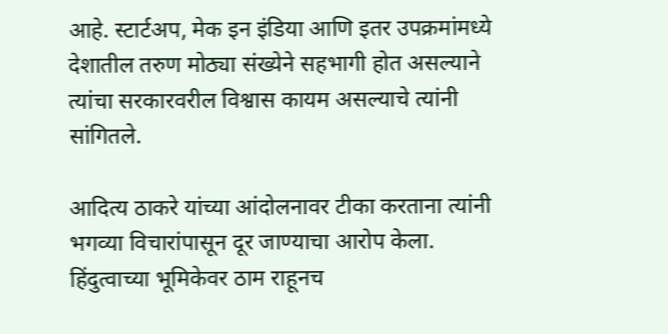आहे. स्टार्टअप, मेक इन इंडिया आणि इतर उपक्रमांमध्ये देशातील तरुण मोठ्या संख्येने सहभागी होत असल्याने त्यांचा सरकारवरील विश्वास कायम असल्याचे त्यांनी सांगितले.

आदित्य ठाकरे यांच्या आंदोलनावर टीका करताना त्यांनी भगव्या विचारांपासून दूर जाण्याचा आरोप केला. हिंदुत्वाच्या भूमिकेवर ठाम राहूनच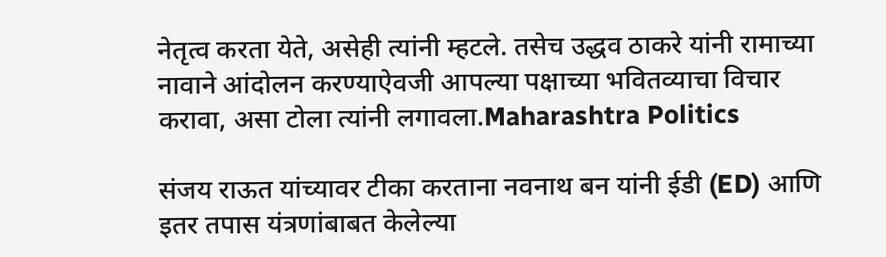नेतृत्व करता येते, असेही त्यांनी म्हटले. तसेच उद्धव ठाकरे यांनी रामाच्या नावाने आंदोलन करण्याऐवजी आपल्या पक्षाच्या भवितव्याचा विचार करावा, असा टोला त्यांनी लगावला.Maharashtra Politics

संजय राऊत यांच्यावर टीका करताना नवनाथ बन यांनी ईडी (ED) आणि इतर तपास यंत्रणांबाबत केलेल्या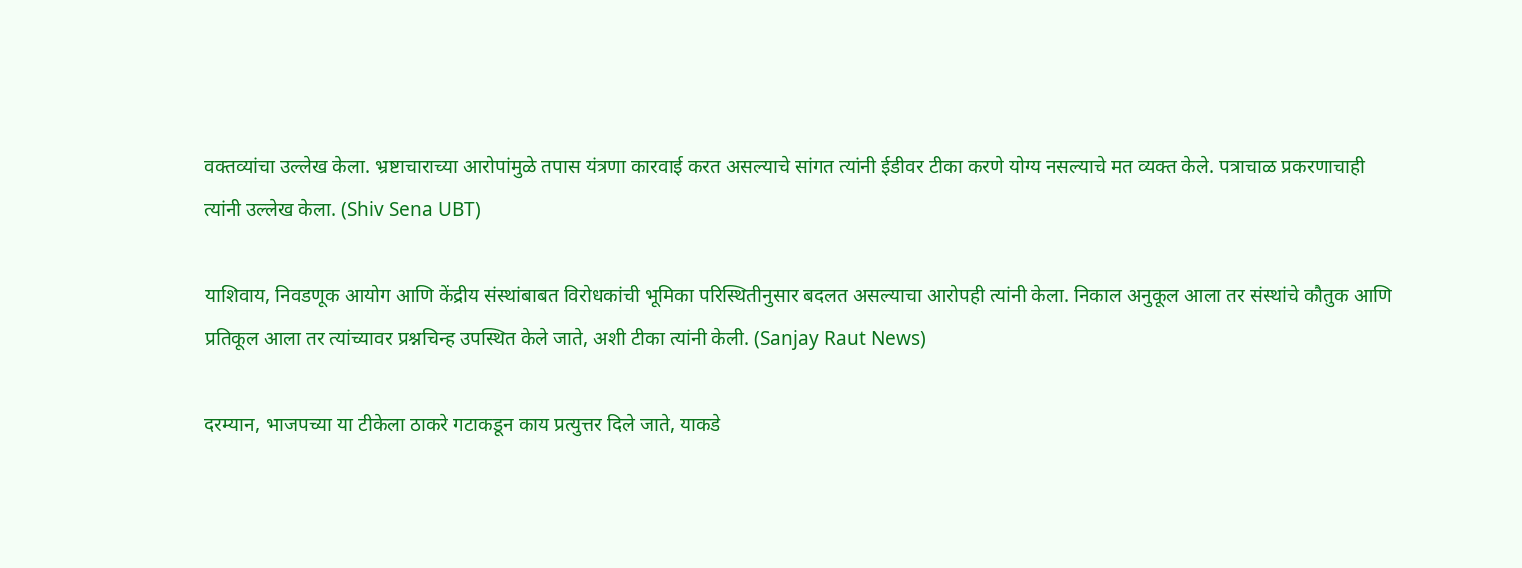वक्तव्यांचा उल्लेख केला. भ्रष्टाचाराच्या आरोपांमुळे तपास यंत्रणा कारवाई करत असल्याचे सांगत त्यांनी ईडीवर टीका करणे योग्य नसल्याचे मत व्यक्त केले. पत्राचाळ प्रकरणाचाही त्यांनी उल्लेख केला. (Shiv Sena UBT)

याशिवाय, निवडणूक आयोग आणि केंद्रीय संस्थांबाबत विरोधकांची भूमिका परिस्थितीनुसार बदलत असल्याचा आरोपही त्यांनी केला. निकाल अनुकूल आला तर संस्थांचे कौतुक आणि प्रतिकूल आला तर त्यांच्यावर प्रश्नचिन्ह उपस्थित केले जाते, अशी टीका त्यांनी केली. (Sanjay Raut News)

दरम्यान, भाजपच्या या टीकेला ठाकरे गटाकडून काय प्रत्युत्तर दिले जाते, याकडे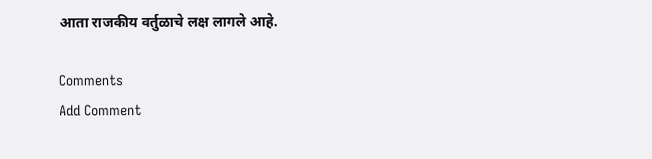आता राजकीय वर्तुळाचे लक्ष लागले आहे.

Comments
Add Comment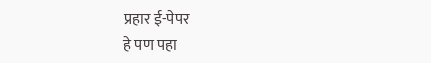प्रहार ई-पेपर
हे पण पहा